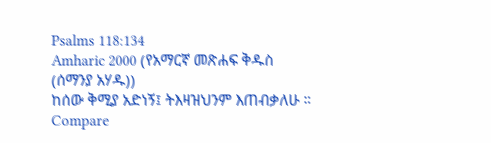Psalms 118:134
Amharic 2000 (የአማርኛ መጽሐፍ ቅዱስ (ሰማንያ አሃዱ))
ከሰው ቅሚያ አድነኝ፤ ትእዛዝህንም እጠብቃለሁ ።
Compare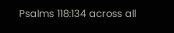Psalms 118:134 across all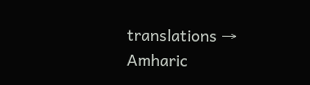translations →
Amharic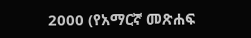2000 (የአማርኛ መጽሐፍ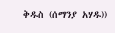ቅዱስ (ሰማንያ አሃዱ))